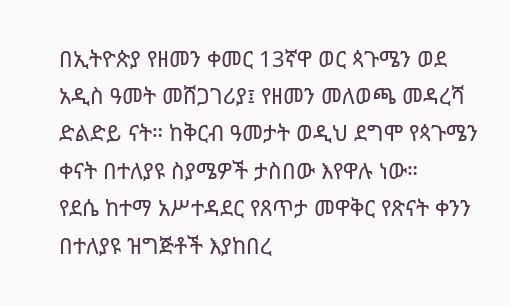በኢትዮጵያ የዘመን ቀመር 13ኛዋ ወር ጳጉሜን ወደ አዲስ ዓመት መሸጋገሪያ፤ የዘመን መለወጫ መዳረሻ ድልድይ ናት። ከቅርብ ዓመታት ወዲህ ደግሞ የጳጉሜን ቀናት በተለያዩ ስያሜዎች ታስበው እየዋሉ ነው።
የደሴ ከተማ አሥተዳደር የጸጥታ መዋቅር የጽናት ቀንን በተለያዩ ዝግጅቶች እያከበረ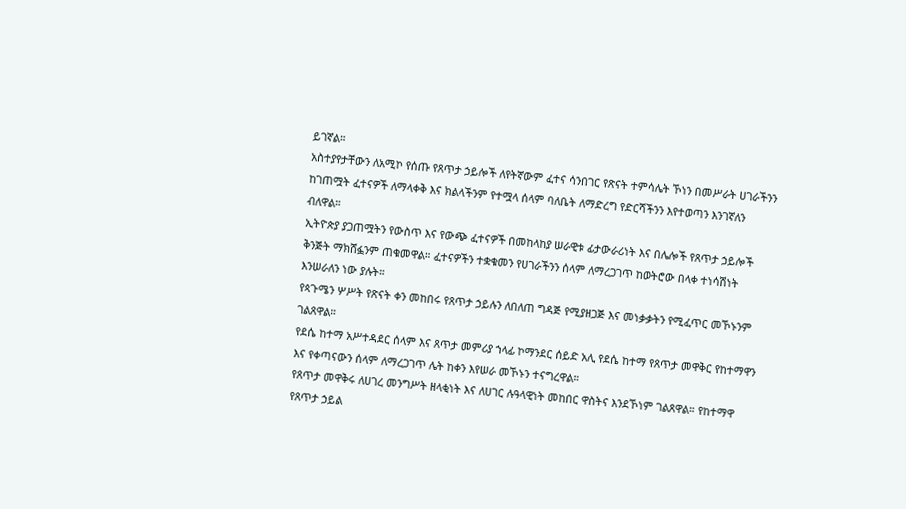ይገኛል።
አስተያየታቸውን ለአሚኮ የሰጡ የጸጥታ ኃይሎች ለየትኛውም ፈተና ሳንበገር የጽናት ተምሳሌት ኾነን በመሥራት ሀገራችንን ከገጠሟት ፈተናዎች ለማላቀቅ እና ክልላችንም የተሟላ ሰላም ባለቤት ለማድረግ የድርሻችንን እየተወጣን እንገኛለን ብለዋል።
ኢትዮጵያ ያጋጠሟትን የውስጥ እና የውጭ ፈተናዎች በመከላከያ ሠራዊቱ ፊታውራሪነት እና በሌሎች የጸጥታ ኃይሎች ቅንጅት ማክሸፏንም ጠቁመዋል። ፈተናዎችን ተቋቁመን የሀገራችንን ሰላም ለማረጋገጥ ከወትሮው በላቀ ተነሳሽነት እንሠራለን ነው ያሉት።
የጳጉሜን ሦሥት የጽናት ቀን መከበሩ የጸጥታ ኃይሉን ለበለጠ ግዳጅ የሚያዘጋጅ እና መነቃቃትን የሚፈጥር መኾኑንም ገልጸዋል።
የደሴ ከተማ አሥተዳደር ሰላም እና ጸጥታ መምሪያ ኀላፊ ኮማንደር ሰይድ አሊ የደሴ ከተማ የጸጥታ መዋቅር የከተማዋን እና የቀጣናውን ሰላም ለማረጋገጥ ሌት ከቀን እየሠራ መኾኑን ተናግረዋል።
የጸጥታ መዋቅሩ ለሀገረ መንግሥት ዘላቂነት እና ለሀገር ሉዓላዊነት መከበር ዋስትና እንደኾነም ገልጸዋል። የከተማዋ የጸጥታ ኃይል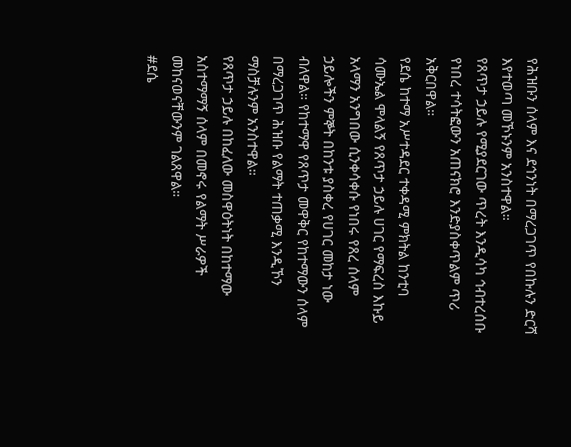የሕዝቡን ሰላም እና ደኅንነት በማረጋገጥ የበኩሉን ድርሻ እየተወጣ መኾኑንም አንስተዋል።
የጸጥታ ኃይሉ የሚያደርገው ጥረት እንዲሳካ ኅብተረሰቡ የነበረ ተሳትፎውን አጠናክሮ እንድያስቀጥልም ጥሪ አቅርበዋል።
የደሴ ከተማ አሥተዳደር ተቀዳሚ ምክትል ከንቲባ ሳሙኤል ሞላልኝ የጸጥታ ኃይሉ ሀገር የማፍረስ እኩይ አላማን አንግበው ሲንቀሳቀሱ የነበሩ የጸረ ሰላም ኃይሎችን ምኞት በከንቱ ያስቀረ የሀገር መከታ ነው ብለዋል። የከተማዋ የጸጥታ መዋቅር የከተማውን ሰላም በማረጋገጥ ሕዝቡ የልማት ተጠቃሚ እንዲኾን ማስቻሉንም አንስተዋል።
የጸጥታ ኃይሉ በከፈለው መስዋዕትነት በከተማው አስተማማኝ ሰላም በመኖሩ የልማት ሥራዎች መከናወናቸውንም ገልጸዋል።
#ደሴ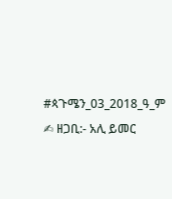#ጳጉሜን_03_2018_ዓ_ም
✍ ዘጋቢ:- አሊ ይመር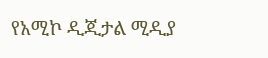የአሚኮ ዲጂታል ሚዲያ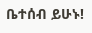ቤተሰብ ይሁኑ!